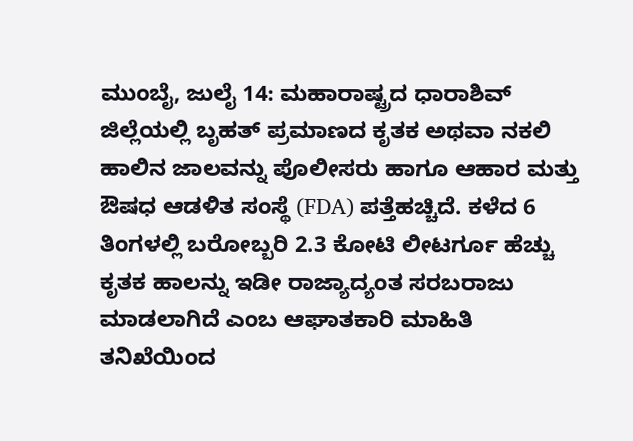ಮುಂಬೈ, ಜುಲೈ 14: ಮಹಾರಾಷ್ಟ್ರದ ಧಾರಾಶಿವ್ ಜಿಲ್ಲೆಯಲ್ಲಿ ಬೃಹತ್ ಪ್ರಮಾಣದ ಕೃತಕ ಅಥವಾ ನಕಲಿ ಹಾಲಿನ ಜಾಲವನ್ನು ಪೊಲೀಸರು ಹಾಗೂ ಆಹಾರ ಮತ್ತು ಔಷಧ ಆಡಳಿತ ಸಂಸ್ಥೆ (FDA) ಪತ್ತೆಹಚ್ಚಿದೆ. ಕಳೆದ 6 ತಿಂಗಳಲ್ಲಿ ಬರೋಬ್ಬರಿ 2.3 ಕೋಟಿ ಲೀಟರ್ಗೂ ಹೆಚ್ಚು ಕೃತಕ ಹಾಲನ್ನು ಇಡೀ ರಾಜ್ಯಾದ್ಯಂತ ಸರಬರಾಜು ಮಾಡಲಾಗಿದೆ ಎಂಬ ಆಘಾತಕಾರಿ ಮಾಹಿತಿ ತನಿಖೆಯಿಂದ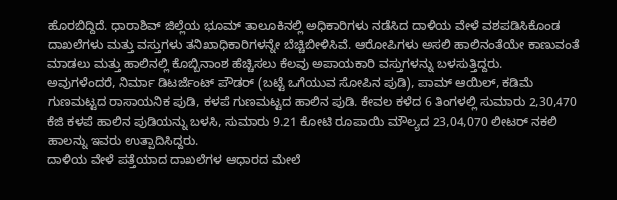ಹೊರಬಿದ್ದಿದೆ. ಧಾರಾಶಿವ್ ಜಿಲ್ಲೆಯ ಭೂಮ್ ತಾಲೂಕಿನಲ್ಲಿ ಅಧಿಕಾರಿಗಳು ನಡೆಸಿದ ದಾಳಿಯ ವೇಳೆ ವಶಪಡಿಸಿಕೊಂಡ ದಾಖಲೆಗಳು ಮತ್ತು ವಸ್ತುಗಳು ತನಿಖಾಧಿಕಾರಿಗಳನ್ನೇ ಬೆಚ್ಚಿಬೀಳಿಸಿವೆ. ಆರೋಪಿಗಳು ಅಸಲಿ ಹಾಲಿನಂತೆಯೇ ಕಾಣುವಂತೆ ಮಾಡಲು ಮತ್ತು ಹಾಲಿನಲ್ಲಿ ಕೊಬ್ಬಿನಾಂಶ ಹೆಚ್ಚಿಸಲು ಕೆಲವು ಅಪಾಯಕಾರಿ ವಸ್ತುಗಳನ್ನು ಬಳಸುತ್ತಿದ್ದರು.
ಅವುಗಳೆಂದರೆ, ನಿರ್ಮಾ ಡಿಟರ್ಜೆಂಟ್ ಪೌಡರ್ (ಬಟ್ಟೆ ಒಗೆಯುವ ಸೋಪಿನ ಪುಡಿ), ಪಾಮ್ ಆಯಿಲ್, ಕಡಿಮೆ ಗುಣಮಟ್ಟದ ರಾಸಾಯನಿಕ ಪುಡಿ, ಕಳಪೆ ಗುಣಮಟ್ಟದ ಹಾಲಿನ ಪುಡಿ. ಕೇವಲ ಕಳೆದ 6 ತಿಂಗಳಲ್ಲಿ ಸುಮಾರು 2,30,470 ಕೆಜಿ ಕಳಪೆ ಹಾಲಿನ ಪುಡಿಯನ್ನು ಬಳಸಿ, ಸುಮಾರು 9.21 ಕೋಟಿ ರೂಪಾಯಿ ಮೌಲ್ಯದ 23,04,070 ಲೀಟರ್ ನಕಲಿ ಹಾಲನ್ನು ಇವರು ಉತ್ಪಾದಿಸಿದ್ದರು.
ದಾಳಿಯ ವೇಳೆ ಪತ್ತೆಯಾದ ದಾಖಲೆಗಳ ಆಧಾರದ ಮೇಲೆ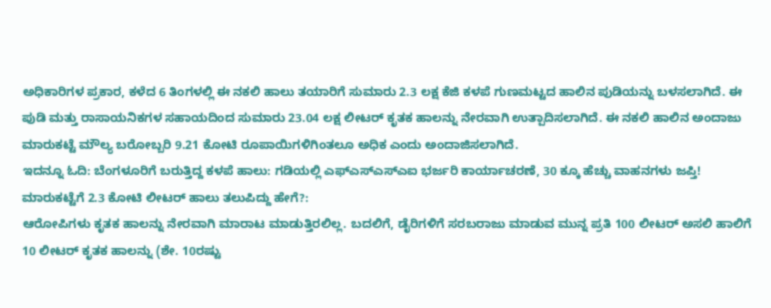ಅಧಿಕಾರಿಗಳ ಪ್ರಕಾರ, ಕಳೆದ 6 ತಿಂಗಳಲ್ಲಿ ಈ ನಕಲಿ ಹಾಲು ತಯಾರಿಗೆ ಸುಮಾರು 2.3 ಲಕ್ಷ ಕೆಜಿ ಕಳಪೆ ಗುಣಮಟ್ಟದ ಹಾಲಿನ ಪುಡಿಯನ್ನು ಬಳಸಲಾಗಿದೆ. ಈ ಪುಡಿ ಮತ್ತು ರಾಸಾಯನಿಕಗಳ ಸಹಾಯದಿಂದ ಸುಮಾರು 23.04 ಲಕ್ಷ ಲೀಟರ್ ಕೃತಕ ಹಾಲನ್ನು ನೇರವಾಗಿ ಉತ್ಪಾದಿಸಲಾಗಿದೆ. ಈ ನಕಲಿ ಹಾಲಿನ ಅಂದಾಜು ಮಾರುಕಟ್ಟೆ ಮೌಲ್ಯ ಬರೋಬ್ಬರಿ 9.21 ಕೋಟಿ ರೂಪಾಯಿಗಳಿಗಿಂತಲೂ ಅಧಿಕ ಎಂದು ಅಂದಾಜಿಸಲಾಗಿದೆ.
ಇದನ್ನೂ ಓದಿ: ಬೆಂಗಳೂರಿಗೆ ಬರುತ್ತಿದ್ದ ಕಳಪೆ ಹಾಲು: ಗಡಿಯಲ್ಲಿ ಎಫ್ಎಸ್ಎಸ್ಎಐ ಭರ್ಜರಿ ಕಾರ್ಯಾಚರಣೆ, 30 ಕ್ಕೂ ಹೆಚ್ಚು ವಾಹನಗಳು ಜಪ್ತಿ!
ಮಾರುಕಟ್ಟೆಗೆ 2.3 ಕೋಟಿ ಲೀಟರ್ ಹಾಲು ತಲುಪಿದ್ದು ಹೇಗೆ?:
ಆರೋಪಿಗಳು ಕೃತಕ ಹಾಲನ್ನು ನೇರವಾಗಿ ಮಾರಾಟ ಮಾಡುತ್ತಿರಲಿಲ್ಲ. ಬದಲಿಗೆ, ಡೈರಿಗಳಿಗೆ ಸರಬರಾಜು ಮಾಡುವ ಮುನ್ನ ಪ್ರತಿ 100 ಲೀಟರ್ ಅಸಲಿ ಹಾಲಿಗೆ 10 ಲೀಟರ್ ಕೃತಕ ಹಾಲನ್ನು (ಶೇ. 10ರಷ್ಟು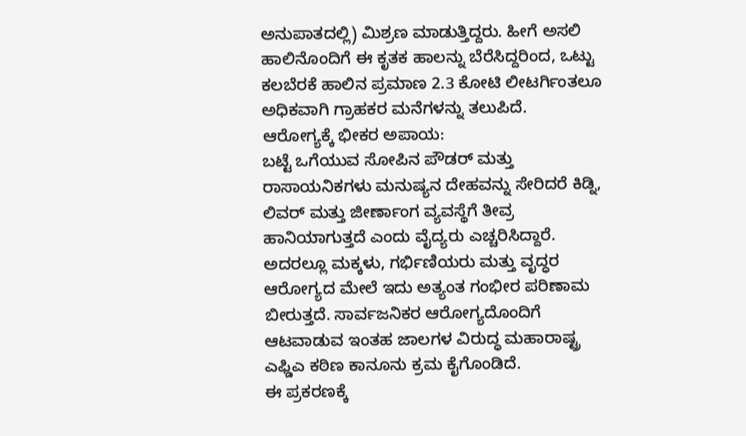ಅನುಪಾತದಲ್ಲಿ) ಮಿಶ್ರಣ ಮಾಡುತ್ತಿದ್ದರು. ಹೀಗೆ ಅಸಲಿ ಹಾಲಿನೊಂದಿಗೆ ಈ ಕೃತಕ ಹಾಲನ್ನು ಬೆರೆಸಿದ್ದರಿಂದ, ಒಟ್ಟು ಕಲಬೆರಕೆ ಹಾಲಿನ ಪ್ರಮಾಣ 2.3 ಕೋಟಿ ಲೀಟರ್ಗಿಂತಲೂ ಅಧಿಕವಾಗಿ ಗ್ರಾಹಕರ ಮನೆಗಳನ್ನು ತಲುಪಿದೆ.
ಆರೋಗ್ಯಕ್ಕೆ ಭೀಕರ ಅಪಾಯ:
ಬಟ್ಟೆ ಒಗೆಯುವ ಸೋಪಿನ ಪೌಡರ್ ಮತ್ತು ರಾಸಾಯನಿಕಗಳು ಮನುಷ್ಯನ ದೇಹವನ್ನು ಸೇರಿದರೆ ಕಿಡ್ನಿ, ಲಿವರ್ ಮತ್ತು ಜೀರ್ಣಾಂಗ ವ್ಯವಸ್ಥೆಗೆ ತೀವ್ರ ಹಾನಿಯಾಗುತ್ತದೆ ಎಂದು ವೈದ್ಯರು ಎಚ್ಚರಿಸಿದ್ದಾರೆ. ಅದರಲ್ಲೂ ಮಕ್ಕಳು, ಗರ್ಭಿಣಿಯರು ಮತ್ತು ವೃದ್ಧರ ಆರೋಗ್ಯದ ಮೇಲೆ ಇದು ಅತ್ಯಂತ ಗಂಭೀರ ಪರಿಣಾಮ ಬೀರುತ್ತದೆ. ಸಾರ್ವಜನಿಕರ ಆರೋಗ್ಯದೊಂದಿಗೆ ಆಟವಾಡುವ ಇಂತಹ ಜಾಲಗಳ ವಿರುದ್ಧ ಮಹಾರಾಷ್ಟ್ರ ಎಫ್ಡಿಎ ಕಠಿಣ ಕಾನೂನು ಕ್ರಮ ಕೈಗೊಂಡಿದೆ.
ಈ ಪ್ರಕರಣಕ್ಕೆ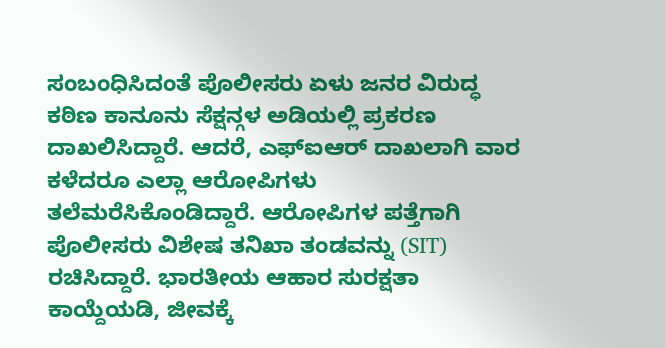ಸಂಬಂಧಿಸಿದಂತೆ ಪೊಲೀಸರು ಏಳು ಜನರ ವಿರುದ್ಧ ಕಠಿಣ ಕಾನೂನು ಸೆಕ್ಷನ್ಗಳ ಅಡಿಯಲ್ಲಿ ಪ್ರಕರಣ ದಾಖಲಿಸಿದ್ದಾರೆ. ಆದರೆ, ಎಫ್ಐಆರ್ ದಾಖಲಾಗಿ ವಾರ ಕಳೆದರೂ ಎಲ್ಲಾ ಆರೋಪಿಗಳು ತಲೆಮರೆಸಿಕೊಂಡಿದ್ದಾರೆ. ಆರೋಪಿಗಳ ಪತ್ತೆಗಾಗಿ ಪೊಲೀಸರು ವಿಶೇಷ ತನಿಖಾ ತಂಡವನ್ನು (SIT) ರಚಿಸಿದ್ದಾರೆ. ಭಾರತೀಯ ಆಹಾರ ಸುರಕ್ಷತಾ ಕಾಯ್ದೆಯಡಿ, ಜೀವಕ್ಕೆ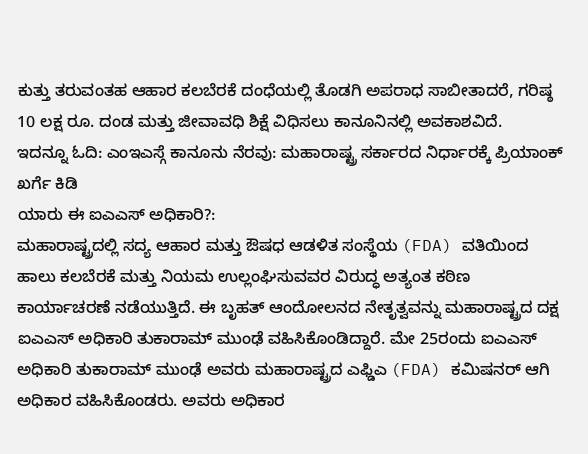ಕುತ್ತು ತರುವಂತಹ ಆಹಾರ ಕಲಬೆರಕೆ ದಂಧೆಯಲ್ಲಿ ತೊಡಗಿ ಅಪರಾಧ ಸಾಬೀತಾದರೆ, ಗರಿಷ್ಠ 10 ಲಕ್ಷ ರೂ. ದಂಡ ಮತ್ತು ಜೀವಾವಧಿ ಶಿಕ್ಷೆ ವಿಧಿಸಲು ಕಾನೂನಿನಲ್ಲಿ ಅವಕಾಶವಿದೆ.
ಇದನ್ನೂ ಓದಿ: ಎಂಇಎಸ್ಗೆ ಕಾನೂನು ನೆರವು: ಮಹಾರಾಷ್ಟ್ರ ಸರ್ಕಾರದ ನಿರ್ಧಾರಕ್ಕೆ ಪ್ರಿಯಾಂಕ್ ಖರ್ಗೆ ಕಿಡಿ
ಯಾರು ಈ ಐಎಎಸ್ ಅಧಿಕಾರಿ?:
ಮಹಾರಾಷ್ಟ್ರದಲ್ಲಿ ಸದ್ಯ ಆಹಾರ ಮತ್ತು ಔಷಧ ಆಡಳಿತ ಸಂಸ್ಥೆಯ (FDA) ವತಿಯಿಂದ ಹಾಲು ಕಲಬೆರಕೆ ಮತ್ತು ನಿಯಮ ಉಲ್ಲಂಘಿಸುವವರ ವಿರುದ್ಧ ಅತ್ಯಂತ ಕಠಿಣ ಕಾರ್ಯಾಚರಣೆ ನಡೆಯುತ್ತಿದೆ. ಈ ಬೃಹತ್ ಆಂದೋಲನದ ನೇತೃತ್ವವನ್ನು ಮಹಾರಾಷ್ಟ್ರದ ದಕ್ಷ ಐಎಎಸ್ ಅಧಿಕಾರಿ ತುಕಾರಾಮ್ ಮುಂಢೆ ವಹಿಸಿಕೊಂಡಿದ್ದಾರೆ. ಮೇ 25ರಂದು ಐಎಎಸ್ ಅಧಿಕಾರಿ ತುಕಾರಾಮ್ ಮುಂಢೆ ಅವರು ಮಹಾರಾಷ್ಟ್ರದ ಎಫ್ಡಿಎ (FDA) ಕಮಿಷನರ್ ಆಗಿ ಅಧಿಕಾರ ವಹಿಸಿಕೊಂಡರು. ಅವರು ಅಧಿಕಾರ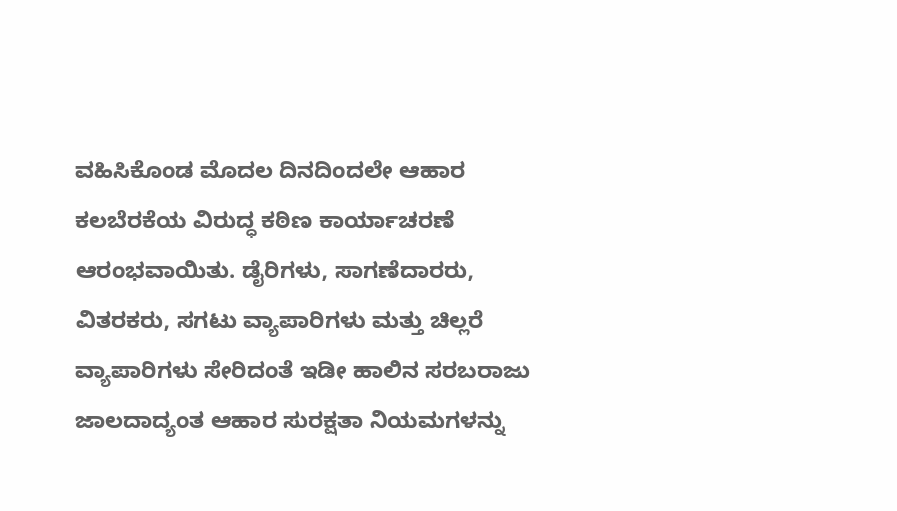ವಹಿಸಿಕೊಂಡ ಮೊದಲ ದಿನದಿಂದಲೇ ಆಹಾರ ಕಲಬೆರಕೆಯ ವಿರುದ್ಧ ಕಠಿಣ ಕಾರ್ಯಾಚರಣೆ ಆರಂಭವಾಯಿತು. ಡೈರಿಗಳು, ಸಾಗಣೆದಾರರು, ವಿತರಕರು, ಸಗಟು ವ್ಯಾಪಾರಿಗಳು ಮತ್ತು ಚಿಲ್ಲರೆ ವ್ಯಾಪಾರಿಗಳು ಸೇರಿದಂತೆ ಇಡೀ ಹಾಲಿನ ಸರಬರಾಜು ಜಾಲದಾದ್ಯಂತ ಆಹಾರ ಸುರಕ್ಷತಾ ನಿಯಮಗಳನ್ನು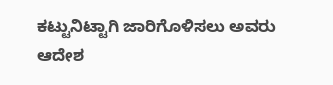ಕಟ್ಟುನಿಟ್ಟಾಗಿ ಜಾರಿಗೊಳಿಸಲು ಅವರು ಆದೇಶ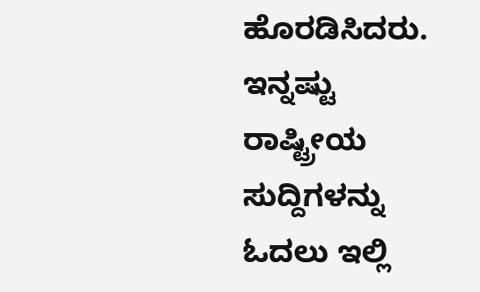ಹೊರಡಿಸಿದರು.
ಇನ್ನಷ್ಟು ರಾಷ್ಟ್ರೀಯ ಸುದ್ದಿಗಳನ್ನು ಓದಲು ಇಲ್ಲಿ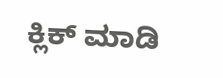ಕ್ಲಿಕ್ ಮಾಡಿ